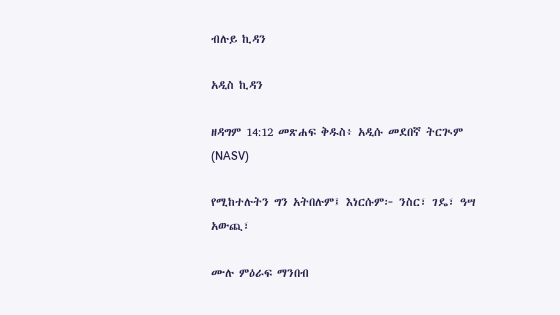ብሉይ ኪዳን

አዲስ ኪዳን

ዘዳግም 14:12 መጽሐፍ ቅዱስ፥ አዲሱ መደበኛ ትርጒም (NASV)

የሚከተሉትን ግን አትበሉም፤ እነርሱም፦ ንስር፣ ገዴ፣ ዓሣ አውጪ፣

ሙሉ ምዕራፍ ማንበብ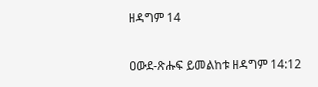ዘዳግም 14

ዐውደ-ጽሑፍ ይመልከቱ ዘዳግም 14:12